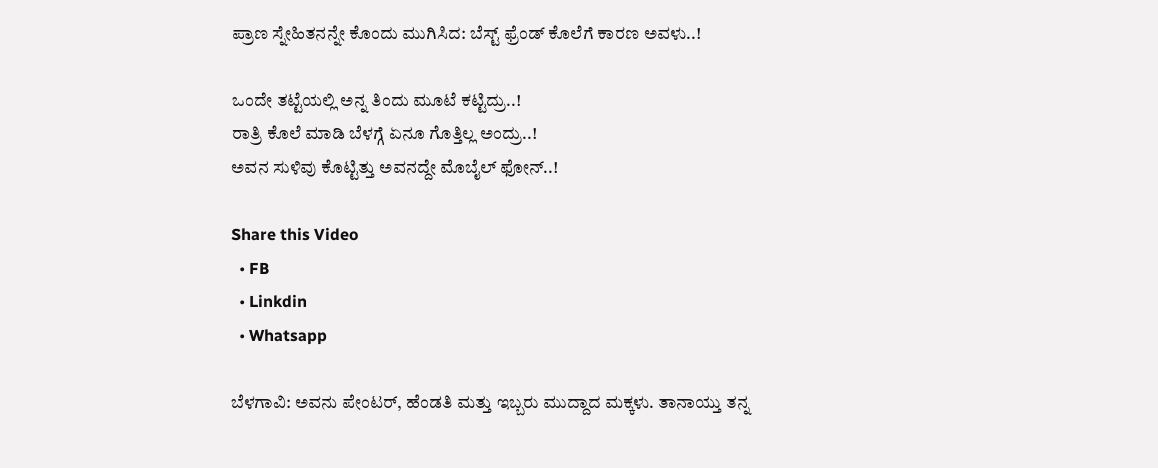ಪ್ರಾಣ ಸ್ನೇಹಿತನನ್ನೇ ಕೊಂದು ಮುಗಿಸಿದ: ಬೆಸ್ಟ್ ಫ್ರೆಂಡ್ ಕೊಲೆಗೆ ಕಾರಣ ಅವಳು..!

ಒಂದೇ ತಟ್ಟೆಯಲ್ಲಿ ಅನ್ನ ತಿಂದು ಮೂಟೆ ಕಟ್ಟಿದ್ರು..!
ರಾತ್ರಿ ಕೊಲೆ ಮಾಡಿ ಬೆಳಗ್ಗೆ ಏನೂ ಗೊತ್ತಿಲ್ಲ ಅಂದ್ರು..!
ಅವನ ಸುಳಿವು ಕೊಟ್ಟಿತ್ತು ಅವನದ್ದೇ ಮೊಬೈಲ್ ಫೋನ್..!

Share this Video
  • FB
  • Linkdin
  • Whatsapp

ಬೆಳಗಾವಿ: ಅವನು ಪೇಂಟರ್, ಹೆಂಡತಿ ಮತ್ತು ಇಬ್ಬರು ಮುದ್ದಾದ ಮಕ್ಕಳು. ತಾನಾಯ್ತು ತನ್ನ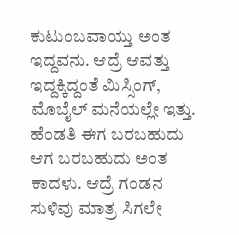ಕುಟುಂಬವಾಯ್ತು ಅಂತ ಇದ್ದವನು. ಆದ್ರೆ ಆವತ್ತು ಇದ್ದಕ್ಕಿದ್ದಂತೆ ಮಿಸ್ಸಿಂಗ್, ಮೊಬೈಲ್ ಮನೆಯಲ್ಲೇ ಇತ್ತು. ಹೆಂಡತಿ ಈಗ ಬರಬಹುದು ಆಗ ಬರಬಹುದು ಅಂತ ಕಾದಳು. ಆದ್ರೆ ಗಂಡನ ಸುಳಿವು ಮಾತ್ರ ಸಿಗಲೇ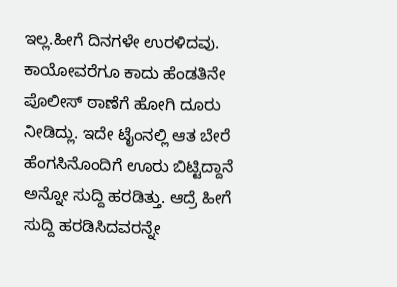ಇಲ್ಲ.ಹೀಗೆ ದಿನಗಳೇ ಉರಳಿದವು. ಕಾಯೋವರೆಗೂ ಕಾದು ಹೆಂಡತಿನೇ ಪೊಲೀಸ್ ಠಾಣೆಗೆ ಹೋಗಿ ದೂರು ನೀಡಿದ್ಲು. ಇದೇ ಟೈಂನಲ್ಲಿ ಆತ ಬೇರೆ ಹೆಂಗಸಿನೊಂದಿಗೆ ಊರು ಬಿಟ್ಟಿದ್ದಾನೆ ಅನ್ನೋ ಸುದ್ದಿ ಹರಡಿತ್ತು. ಆದ್ರೆ ಹೀಗೆ ಸುದ್ದಿ ಹರಡಿಸಿದವರನ್ನೇ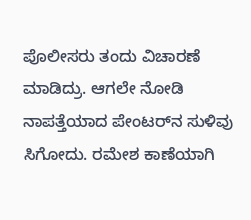ಪೊಲೀಸರು ತಂದು ವಿಚಾರಣೆ ಮಾಡಿದ್ರು. ಆಗಲೇ ನೋಡಿ ನಾಪತ್ತೆಯಾದ ಪೇಂಟರ್‌ನ ಸುಳಿವು ಸಿಗೋದು. ರಮೇಶ ಕಾಣೆಯಾಗಿ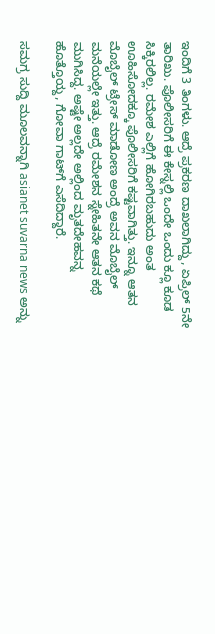ಇಂದಿಗೆ 3 ತಿಂಗಳು. ಆದ್ರೆ ಪ್ರಕರಣ ದಾಖಲಾಗಿದ್ದು, ಏಪ್ರಿಲ್ 5ನೇ ತಾರಿಖು. ಪೊಲೀಸರಿಗೆ ಈ ಕೇಸ್ನಲ್ಲಿ ಒಂದೇ ಒಂದು ಕ್ಲೂ ಕೂಡ ಸಿಕ್ಕಿರಲಿಲ್ಲ. ರಮೇಶ ಎಲ್ಲಿಗೆ ಹೋಗಿರಬಹುದು ಅಂತ ಊಹಿಸೋದಕ್ಕೂ ಪೊಲೀಸರಿಗೆ ಕಷ್ಟವಾಗಿತ್ತು. ಇನ್ನೂ ಆತನ ಮೊಬೈಲ್ ಟ್ರೇಸ್ ಮಾಡೋಣ ಅಂದ್ರೆ ಅವನ ಮೊಬೈಲ್ ಮನೆಯಲ್ಲೇ ಇತ್ತು. ಆದ್ರೆ ರಮೇಶನ ಸ್ನೇಹಿತನೇ ಆತನ ಕಥೆ ಮುಗಿಸಿದ್ದ. ಅಷ್ಟೇ ಅಲ್ಲದೇ ಅಲ್ಲಿಂದ ಮೃತದೇಹವನ್ನ ಹೊತ್ತೊಯ್ದ, ಗೋವಾ ಗಾಟ್‌ಗೆ ಎಸೆದಿದ್ದಾರೆ.

ಸಮಗ್ರ ಸುದ್ದಿ ಮೂಲವನ್ನಾಗಿ asianet suvarna news ಅನ್ನು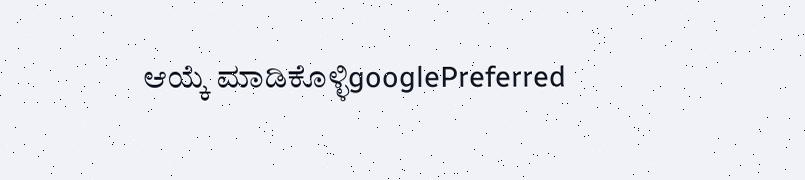ಆಯ್ಕೆ ಮಾಡಿಕೊಳ್ಳಿgooglePreferred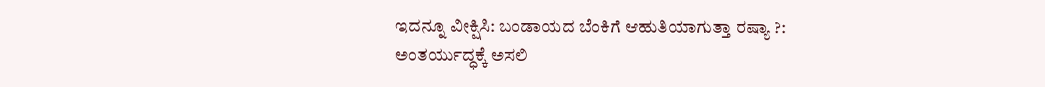ಇದನ್ನೂ ವೀಕ್ಷಿಸಿ: ಬಂಡಾಯದ ಬೆಂಕಿಗೆ ಆಹುತಿಯಾಗುತ್ತಾ ರಷ್ಯಾ ?: ಅಂತರ್ಯುದ್ಧಕ್ಕೆ ಅಸಲಿ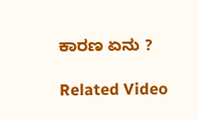ಕಾರಣ ಏನು ?

Related Video